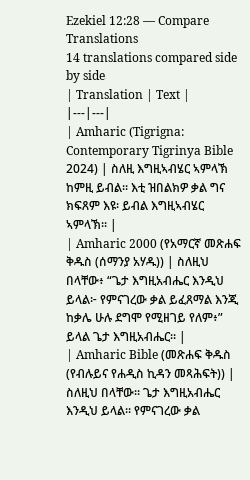Ezekiel 12:28 — Compare Translations
14 translations compared side by side
| Translation | Text |
|---|---|
| Amharic (Tigrigna: Contemporary Tigrinya Bible 2024) | ስለዚ እግዚኣብሄር ኣምላኽ ከምዚ ይብል። እቲ ዝበልክዎ ቃል ግና ክፍጸም እዩ፡ ይብል እግዚኣብሄር ኣምላኽ። |
| Amharic 2000 (የአማርኛ መጽሐፍ ቅዱስ (ሰማንያ አሃዱ)) | ስለዚህ በላቸው፥ “ጌታ እግዚአብሔር እንዲህ ይላል፦ የምናገረው ቃል ይፈጸማል እንጂ ከቃሌ ሁሉ ደግሞ የሚዘገይ የለም፥” ይላል ጌታ እግዚአብሔር። |
| Amharic Bible (መጽሐፍ ቅዱስ (የብሉይና የሐዲስ ኪዳን መጻሕፍት)) | ስለዚህ በላቸው። ጌታ እግዚአብሔር እንዲህ ይላል። የምናገረው ቃል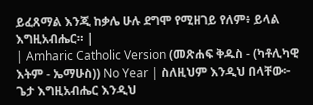ይፈጸማል እንጂ ከቃሌ ሁሉ ደግሞ የሚዘገይ የለም፥ ይላል እግዚአብሔር። |
| Amharic Catholic Version (መጽሐፍ ቅዱስ - (ካቶሊካዊ እትም - ኤማሁስ)) No Year | ስለዚህም እንዲህ በላቸው፦ ጌታ እግዚአብሔር እንዲህ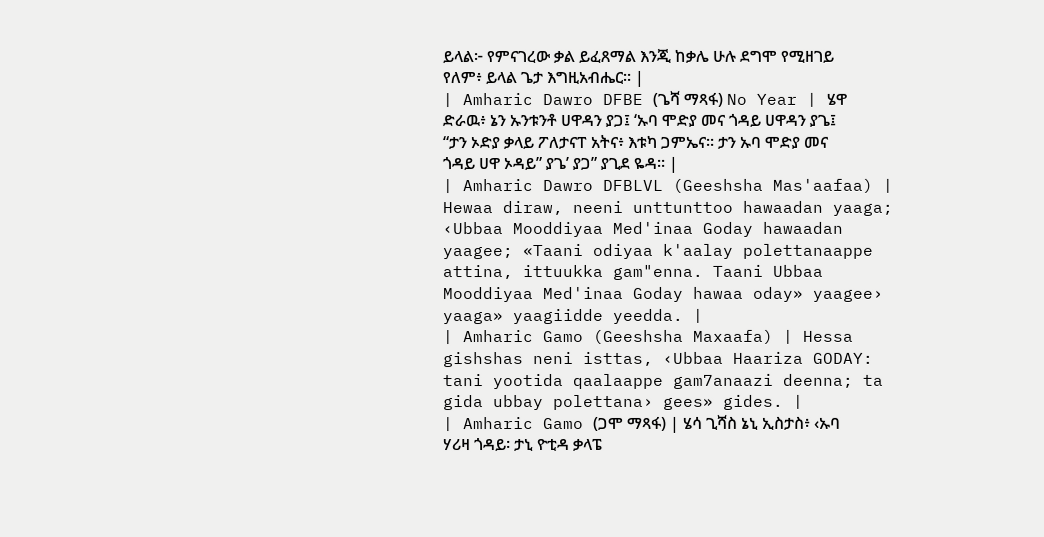ይላል፦ የምናገረው ቃል ይፈጸማል እንጂ ከቃሌ ሁሉ ደግሞ የሚዘገይ የለም፥ ይላል ጌታ እግዚአብሔር። |
| Amharic Dawro DFBE (ጌሻ ማጻፋ) No Year | ሄዋ ድራዉ፥ ኔን ኡንቱንቶ ሀዋዳን ያጋ፤ ‘ኡባ ሞድያ መና ጎዳይ ሀዋዳን ያጌ፤ “ታን ኦድያ ቃላይ ፖለታናፐ አትና፥ እቱካ ጋምኤና። ታን ኡባ ሞድያ መና ጎዳይ ሀዋ ኦዳይ” ያጌ’ ያጋ” ያጊደ ዬዳ። |
| Amharic Dawro DFBLVL (Geeshsha Mas'aafaa) | Hewaa diraw, neeni unttunttoo hawaadan yaaga; ‹Ubbaa Mooddiyaa Med'inaa Goday hawaadan yaagee; «Taani odiyaa k'aalay polettanaappe attina, ittuukka gam"enna. Taani Ubbaa Mooddiyaa Med'inaa Goday hawaa oday» yaagee› yaaga» yaagiidde yeedda. |
| Amharic Gamo (Geeshsha Maxaafa) | Hessa gishshas neni isttas, ‹Ubbaa Haariza GODAY: tani yootida qaalaappe gam7anaazi deenna; ta gida ubbay polettana› gees» gides. |
| Amharic Gamo (ጋሞ ማጻፋ) | ሄሳ ጊሻስ ኔኒ ኢስታስ፥ ‹ኡባ ሃሪዛ ጎዳይ፡ ታኒ ዮቲዳ ቃላፔ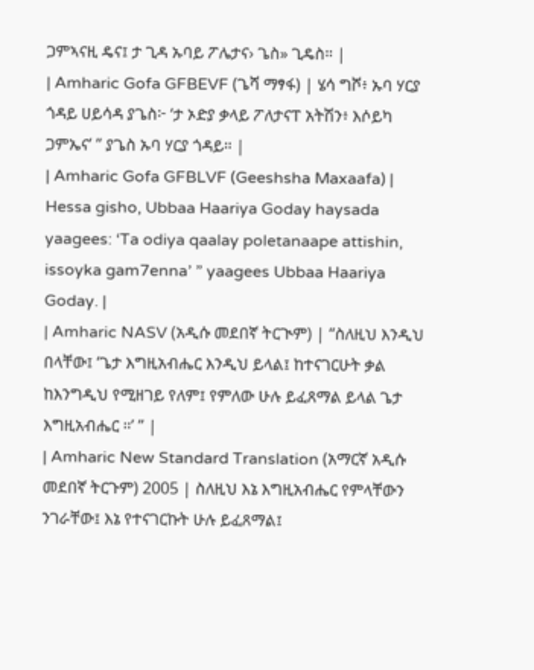ጋምኣናዚ ዴና፤ ታ ጊዳ ኡባይ ፖሌታና› ጌስ» ጊዴስ። |
| Amharic Gofa GFBEVF (ጌሻ ማፃፋ) | ሄሳ ግሾ፥ ኡባ ሃርያ ጎዳይ ሀይሳዳ ያጌስ፦ ‘ታ ኦድያ ቃላይ ፖለታናፐ አትሽን፥ እሶይካ ጋምኤና’ ” ያጌስ ኡባ ሃርያ ጎዳይ። |
| Amharic Gofa GFBLVF (Geeshsha Maxaafa) | Hessa gisho, Ubbaa Haariya Goday haysada yaagees: ‘Ta odiya qaalay poletanaape attishin, issoyka gam7enna’ ” yaagees Ubbaa Haariya Goday. |
| Amharic NASV (አዲሱ መደበኛ ትርጒም) | “ስለዚህ እንዲህ በላቸው፤ ‘ጌታ እግዚአብሔር እንዲህ ይላል፤ ከተናገርሁት ቃል ከእንግዲህ የሚዘገይ የለም፤ የምለው ሁሉ ይፈጸማል ይላል ጌታ እግዚአብሔር ።’ ” |
| Amharic New Standard Translation (አማርኛ አዲሱ መደበኛ ትርጉም) 2005 | ስለዚህ እኔ እግዚአብሔር የምላቸውን ንገራቸው፤ እኔ የተናገርኩት ሁሉ ይፈጸማል፤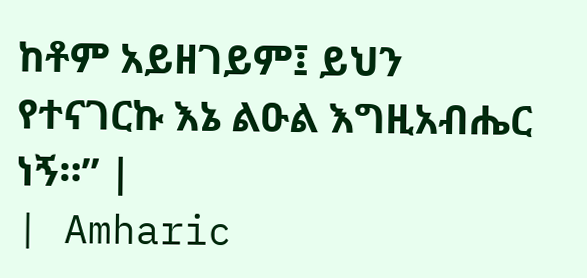ከቶም አይዘገይም፤ ይህን የተናገርኩ እኔ ልዑል እግዚአብሔር ነኝ።” |
| Amharic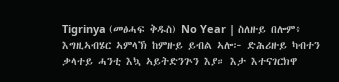Tigrinya (መፅሓፍ ቅዱስ) No Year | ስለዙይ በሎም፥ እግዚኣብሄር ኣምላኽ ከምዙይ ይብል ኣሎ፦ ድሕሪዙይ ካብተን ቃላተይ ሓንቲ እኳ ኣይትድንጕን እያ። እታ እተናገርክዋ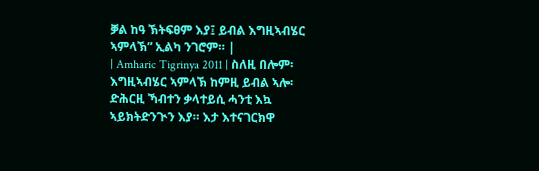ቓል ከዓ ኽትፍፀም እያ፤ ይብል እግዚኣብሄር ኣምላኽ” ኢልካ ንገሮም። |
| Amharic Tigrinya 2011 | ስለዚ በሎም፡ እግዚኣብሄር ኣምላኽ ከምዚ ይብል ኣሎ፡ ድሕርዚ ኻብተን ቃላተይሲ ሓንቲ እኳ ኣይክትድንጒን እያ። እታ እተናገርክዋ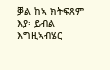ቓል ከኣ ክትፍጸም እያ፡ ይብል እግዚኣብሄር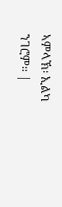ኣምላኽ፡ ኢልካ ንገሮም። |